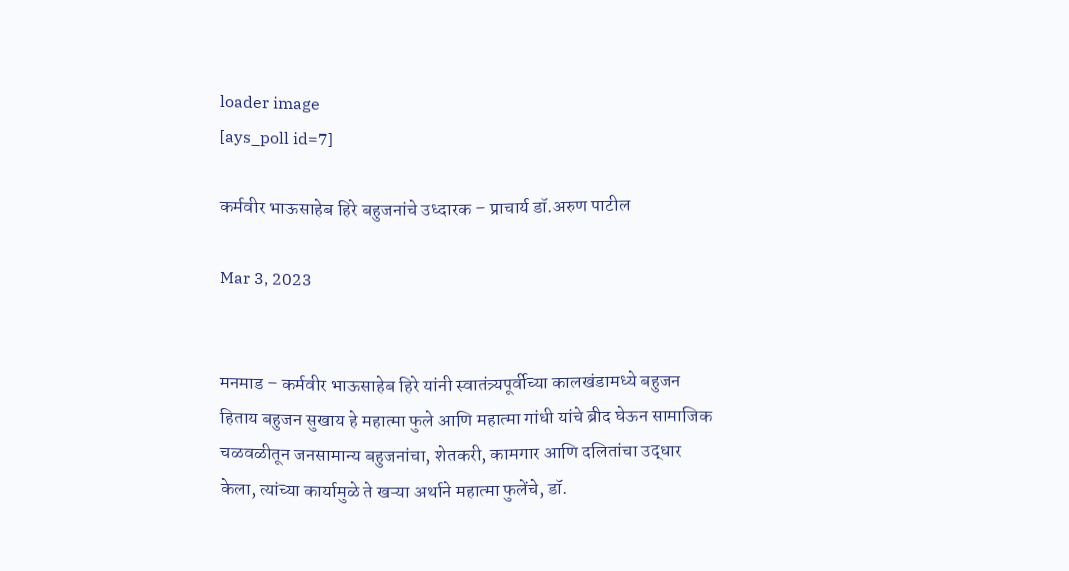loader image
[ays_poll id=7]

कर्मवीर भाऊसाहेब हिरे बहुजनांचे उध्दारक – प्राचार्य डॉ.अरुण पाटील

Mar 3, 2023


मनमाड – कर्मवीर भाऊसाहेब हिरे यांनी स्वातंत्र्यपूर्वीच्या कालखंडामध्ये बहुजन हिताय बहुजन सुखाय हे महात्मा फुले आणि महात्मा गांधी यांचे ब्रीद घेऊन सामाजिक चळवळीतून जनसामान्य बहुजनांचा, शेतकरी, कामगार आणि दलितांचा उद्धार केला, त्यांच्या कार्यामुळे ते खऱ्या अर्थाने महात्मा फुलेंचे, डॉ.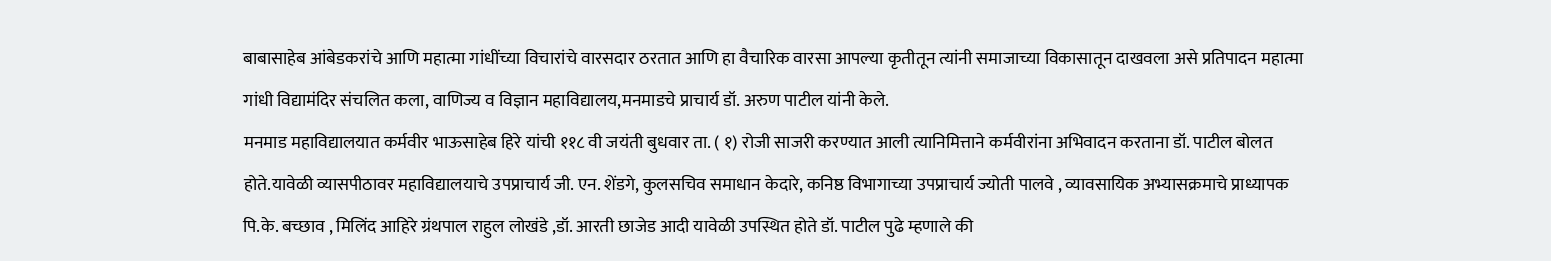बाबासाहेब आंबेडकरांचे आणि महात्मा गांधींच्या विचारांचे वारसदार ठरतात आणि हा वैचारिक वारसा आपल्या कृतीतून त्यांनी समाजाच्या विकासातून दाखवला असे प्रतिपादन महात्मा गांधी विद्यामंदिर संचलित कला, वाणिज्य व विज्ञान महाविद्यालय,मनमाडचे प्राचार्य डॉ. अरुण पाटील यांनी केले.
मनमाड महाविद्यालयात कर्मवीर भाऊसाहेब हिरे यांची ११८ वी जयंती बुधवार ता. ( १) रोजी साजरी करण्यात आली त्यानिमित्ताने कर्मवीरांना अभिवादन करताना डॉ. पाटील बोलत होते.यावेळी व्यासपीठावर महाविद्यालयाचे उपप्राचार्य जी. एन. शेंडगे, कुलसचिव समाधान केदारे, कनिष्ठ विभागाच्या उपप्राचार्य ज्योती पालवे , व्यावसायिक अभ्यासक्रमाचे प्राध्यापक पि.के. बच्छाव , मिलिंद आहिरे ग्रंथपाल राहुल लोखंडे ,डॉ. आरती छाजेड आदी यावेळी उपस्थित होते डॉ. पाटील पुढे म्हणाले की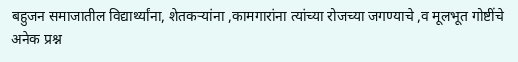बहुजन समाजातील विद्यार्थ्यांना, शेतकऱ्यांना ,कामगारांना त्यांच्या रोजच्या जगण्याचे ,व मूलभूत गोष्टींचे अनेक प्रश्न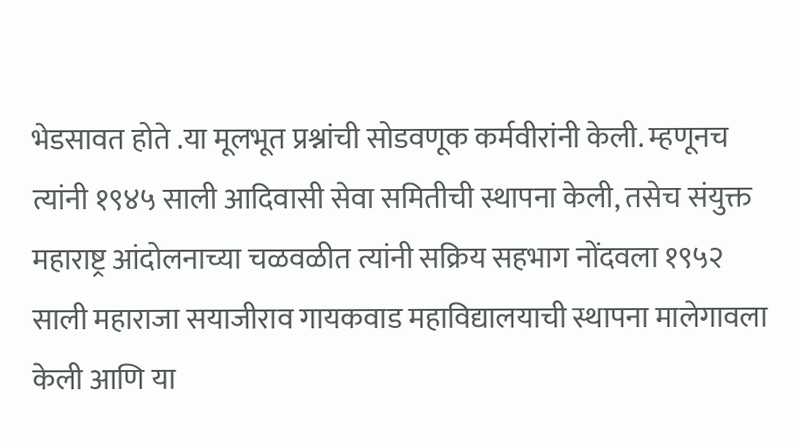भेडसावत होते .या मूलभूत प्रश्नांची सोडवणूक कर्मवीरांनी केली. म्हणूनच त्यांनी १९४५ साली आदिवासी सेवा समितीची स्थापना केली, तसेच संयुक्त महाराष्ट्र आंदोलनाच्या चळवळीत त्यांनी सक्रिय सहभाग नोंदवला १९५२ साली महाराजा सयाजीराव गायकवाड महाविद्यालयाची स्थापना मालेगावला केली आणि या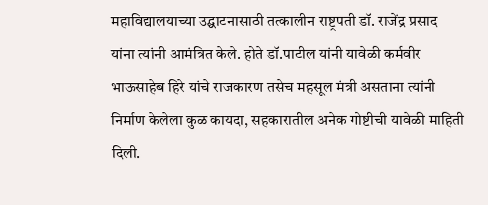महाविद्यालयाच्या उद्घाटनासाठी तत्कालीन राष्ट्रपती डॉ. राजेंद्र प्रसाद यांना त्यांनी आमंत्रित केले. होते डॉ.पाटील यांनी यावेळी कर्मवीर भाऊसाहेब हिरे यांचे राजकारण तसेच महसूल मंत्री असताना त्यांनी निर्माण केलेला कुळ कायदा, सहकारातील अनेक गोष्टीची यावेळी माहिती दिली.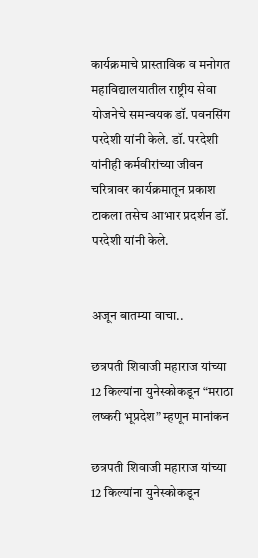कार्यक्रमाचे प्रास्ताविक व मनोगत महाविद्यालयातील राष्ट्रीय सेवा योजनेचे समन्वयक डॉ. पवनसिंग परदेशी यांनी केले. डॉ. परदेशी यांनीही कर्मवीरांच्या जीवन चरित्रावर कार्यक्रमातून प्रकाश टाकला तसेच आभार प्रदर्शन डॉ. परदेशी यांनी केले.


अजून बातम्या वाचा..

छत्रपती शिवाजी महाराज यांच्या 12 किल्यांना युनेस्कोकडून “मराठा लष्करी भूप्रदेश” म्हणून मानांकन

छत्रपती शिवाजी महाराज यांच्या 12 किल्यांना युनेस्कोकडून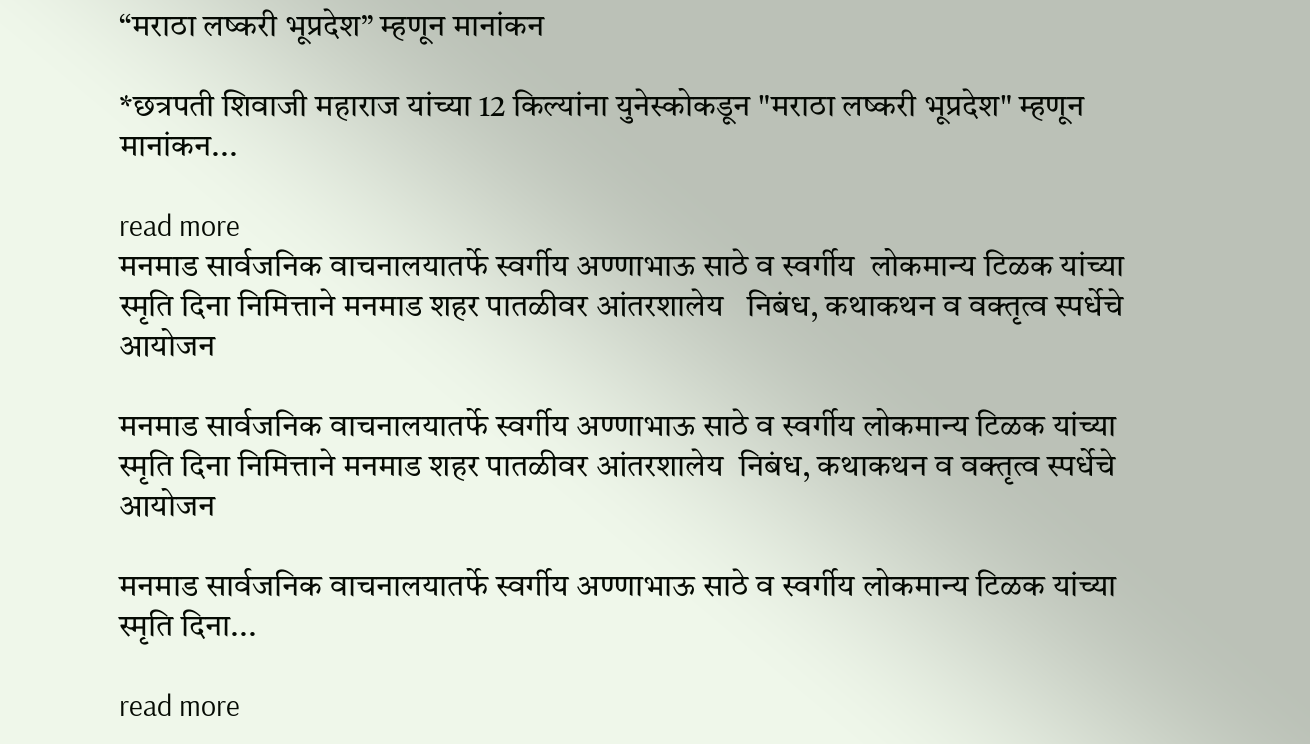“मराठा लष्करी भूप्रदेश” म्हणून मानांकन

*छत्रपती शिवाजी महाराज यांच्या 12 किल्यांना युनेस्कोकडून "मराठा लष्करी भूप्रदेश" म्हणून मानांकन...

read more
मनमाड सार्वजनिक वाचनालयातर्फे स्वर्गीय अण्णाभाऊ साठे व स्वर्गीय  लोकमान्य टिळक यांच्या स्मृति दिना निमित्ताने मनमाड शहर पातळीवर आंतरशालेय   निबंध, कथाकथन व वक्तृत्व स्पर्धेचे आयोजन

मनमाड सार्वजनिक वाचनालयातर्फे स्वर्गीय अण्णाभाऊ साठे व स्वर्गीय लोकमान्य टिळक यांच्या स्मृति दिना निमित्ताने मनमाड शहर पातळीवर आंतरशालेय  निबंध, कथाकथन व वक्तृत्व स्पर्धेचे आयोजन

मनमाड सार्वजनिक वाचनालयातर्फे स्वर्गीय अण्णाभाऊ साठे व स्वर्गीय लोकमान्य टिळक यांच्या स्मृति दिना...

read more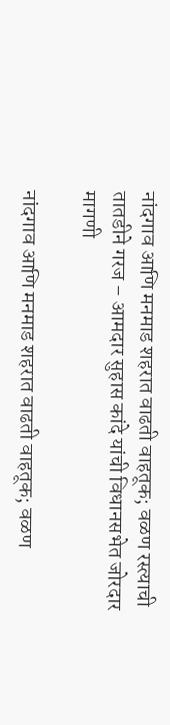नांदगाव आणि मनमाड शहरात वाढती वाहतूक; वळण रस्त्याची तातडीने गरज – आमदार सुहास कांदे यांची विधानसभेत जोरदार मागणी

नांदगाव आणि मनमाड शहरात वाढती वाहतूक; वळण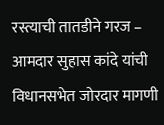रस्त्याची तातडीने गरज – आमदार सुहास कांदे यांची विधानसभेत जोरदार मागणी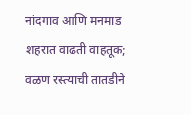नांदगाव आणि मनमाड शहरात वाढती वाहतूक; वळण रस्त्याची तातडीने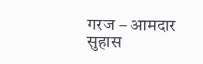गरज – आमदार सुहास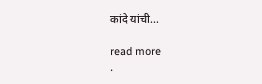कांदे यांची...

read more
.